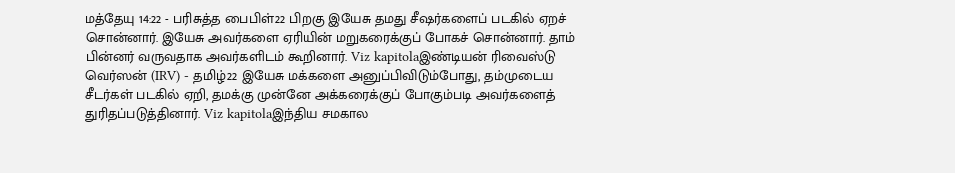மத்தேயு 14:22 - பரிசுத்த பைபிள்22 பிறகு இயேசு தமது சீஷர்களைப் படகில் ஏறச் சொன்னார். இயேசு அவர்களை ஏரியின் மறுகரைக்குப் போகச் சொன்னார். தாம் பின்னர் வருவதாக அவர்களிடம் கூறினார். Viz kapitolaஇண்டியன் ரிவைஸ்டு வெர்ஸன் (IRV) - தமிழ்22 இயேசு மக்களை அனுப்பிவிடும்போது, தம்முடைய சீடர்கள் படகில் ஏறி, தமக்கு முன்னே அக்கரைக்குப் போகும்படி அவர்களைத் துரிதப்படுத்தினார். Viz kapitolaஇந்திய சமகால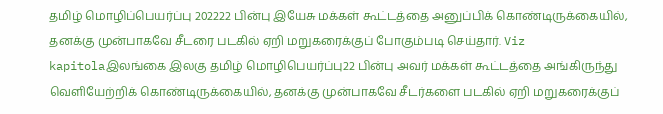தமிழ் மொழிப்பெயர்ப்பு 202222 பின்பு இயேசு மக்கள் கூட்டத்தை அனுப்பிக் கொண்டிருக்கையில், தனக்கு முன்பாகவே சீடரை படகில் ஏறி மறுகரைக்குப் போகும்படி செய்தார். Viz kapitolaஇலங்கை இலகு தமிழ் மொழிபெயர்ப்பு22 பின்பு அவர் மக்கள் கூட்டத்தை அங்கிருந்து வெளியேற்றிக் கொண்டிருக்கையில், தனக்கு முன்பாகவே சீடர்களை படகில் ஏறி மறுகரைக்குப்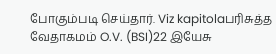போகும்படி செய்தார். Viz kapitolaபரிசுத்த வேதாகமம் O.V. (BSI)22 இயேசு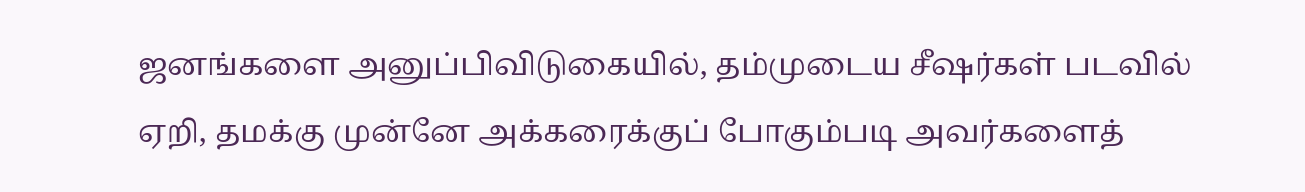ஜனங்களை அனுப்பிவிடுகையில், தம்முடைய சீஷர்கள் படவில் ஏறி, தமக்கு முன்னே அக்கரைக்குப் போகும்படி அவர்களைத்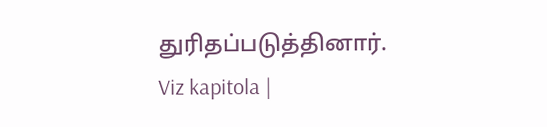துரிதப்படுத்தினார். Viz kapitola |